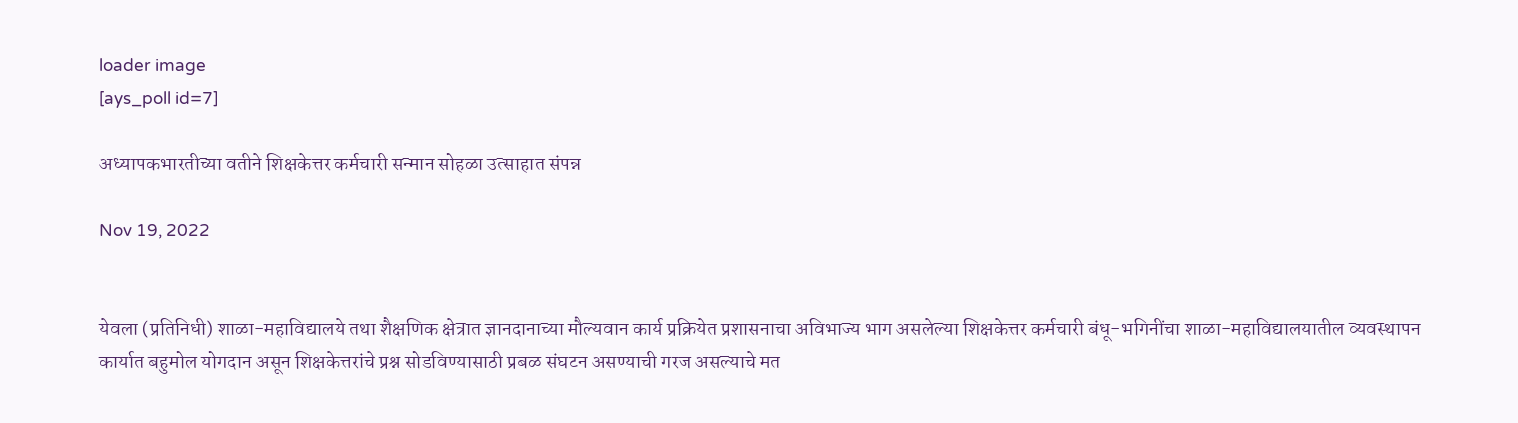loader image
[ays_poll id=7]

अध्यापकभारतीच्या वतीने शिक्षकेत्तर कर्मचारी सन्मान सोहळा उत्साहात संपन्न

Nov 19, 2022


येवला (प्रतिनिधी) शाळा-महाविद्यालये तथा शैक्षणिक क्षेत्रात ज्ञानदानाच्या मौल्यवान कार्य प्रक्रियेत प्रशासनाचा अविभाज्य भाग असलेल्या शिक्षकेत्तर कर्मचारी बंधू-भगिनींचा शाळा-महाविद्यालयातील व्यवस्थापन कार्यात बहुमोल योगदान असून शिक्षकेत्तरांचे प्रश्न सोडविण्यासाठी प्रबळ संघटन असण्याची गरज असल्याचे मत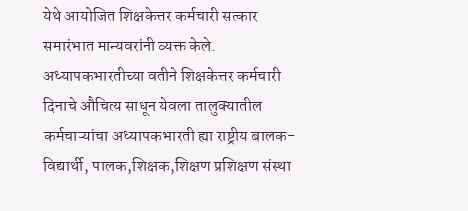येथे आयोजित शिक्षकेत्तर कर्मचारी सत्कार समारंभात मान्यवरांनी व्यक्त केले.
अध्यापकभारतीच्या वतीने शिक्षकेत्तर कर्मचारी दिनाचे औचित्य साधून येवला तालुक्यातील कर्मचाऱ्यांचा अध्यापकभारती ह्या राष्ट्रीय बालक-विद्यार्थी, पालक,शिक्षक,शिक्षण प्रशिक्षण संस्था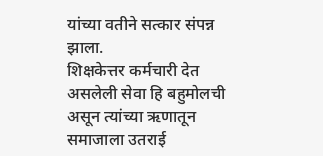यांच्या वतीने सत्कार संपन्न झाला.
शिक्षकेत्तर कर्मचारी देत असलेली सेवा हि बहुमोलची असून त्यांच्या ऋणातून समाजाला उतराई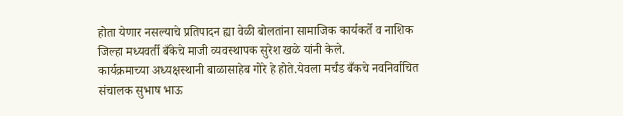होता येणार नसल्याचे प्रतिपादन ह्या वेळी बोलतांना सामाजिक कार्यकर्ते व नाशिक जिल्हा मध्यवर्ती बँकेचे माजी व्यवस्थापक सुरेश खळे यांनी केले.
कार्यक्रमाच्या अध्यक्षस्थानी बाळासाहेब गोरे हे होते.येवला मर्चंड बँकचे नवनिर्वाचित संचालक सुभाष भाऊ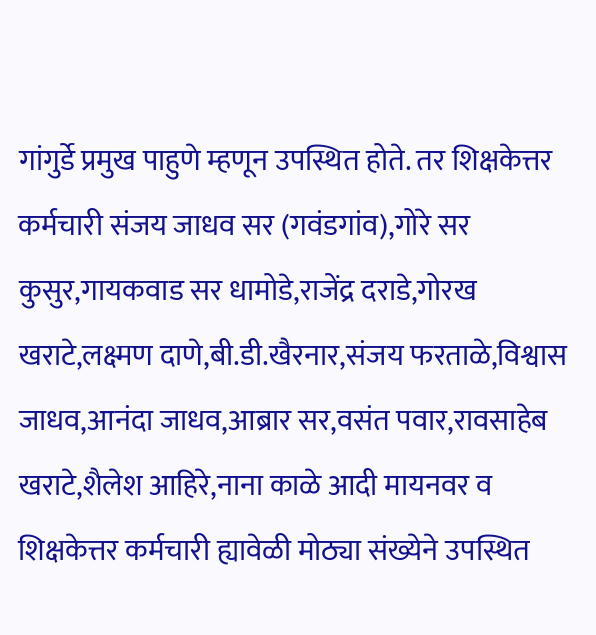गांगुर्डे प्रमुख पाहुणे म्हणून उपस्थित होते. तर शिक्षकेत्तर कर्मचारी संजय जाधव सर (गवंडगांव),गोरे सर कुसुर,गायकवाड सर धामोडे,राजेंद्र दराडे,गोरख खराटे,लक्ष्मण दाणे,बी.डी.खैरनार,संजय फरताळे,विश्वास जाधव,आनंदा जाधव,आब्रार सर,वसंत पवार,रावसाहेब खराटे,शैलेश आहिरे,नाना काळे आदी मायनवर व शिक्षकेत्तर कर्मचारी ह्यावेळी मोठ्या संख्येने उपस्थित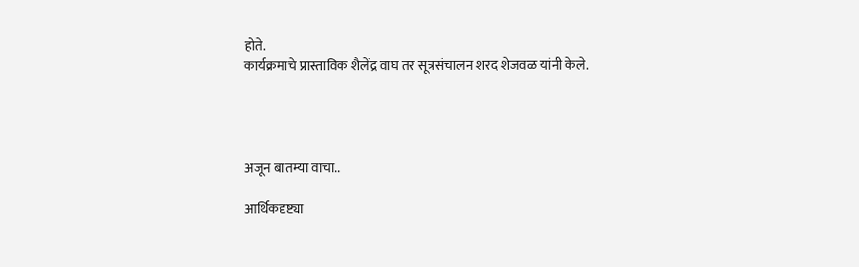होते.
कार्यक्रमाचे प्रास्ताविक शैलेंद्र वाघ तर सूत्रसंचालन शरद शेजवळ यांनी केले.




अजून बातम्या वाचा..

आर्थिकदृष्ट्या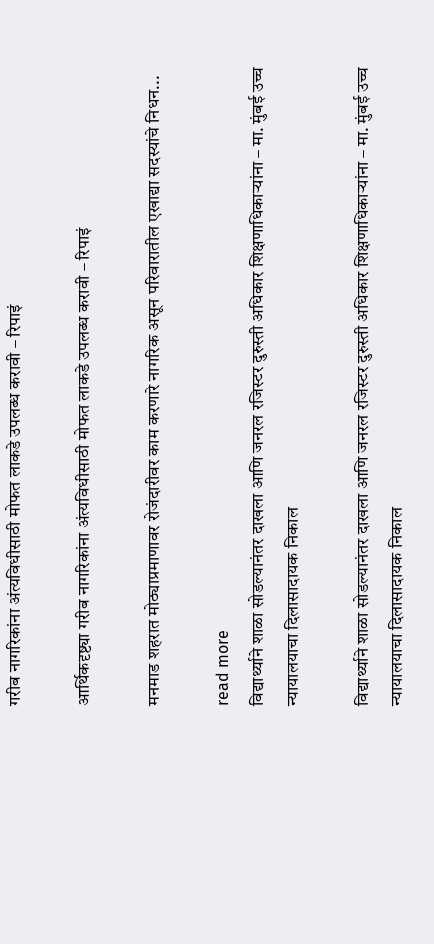गरीब नागरिकांना अंत्यविधीसाठी मोफत लाकडे उपलब्ध करावी – रिपाइं

आर्थिकदृष्ट्या गरीब नागरिकांना अंत्यविधीसाठी मोफत लाकडे उपलब्ध करावी – रिपाइं

मनमाड शहरात मोठ्याप्रमाणावर रोजंदारीवर काम करणारे नागरिक असून परिवारातील एखाद्या सदस्यांचे निधन...

read more
विद्यार्थ्याने शाळा सोडल्यानंतर दाखला आणि जनरल रजिस्टर दुरुस्ती अधिकार शिक्षणाधिकाऱ्यांना – मा. मुंबई उच्च न्यायालयाचा दिलासादायक निकाल

विद्यार्थ्याने शाळा सोडल्यानंतर दाखला आणि जनरल रजिस्टर दुरुस्ती अधिकार शिक्षणाधिकाऱ्यांना – मा. मुंबई उच्च न्यायालयाचा दिलासादायक निकाल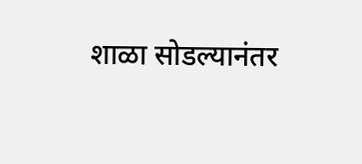शाळा सोडल्यानंतर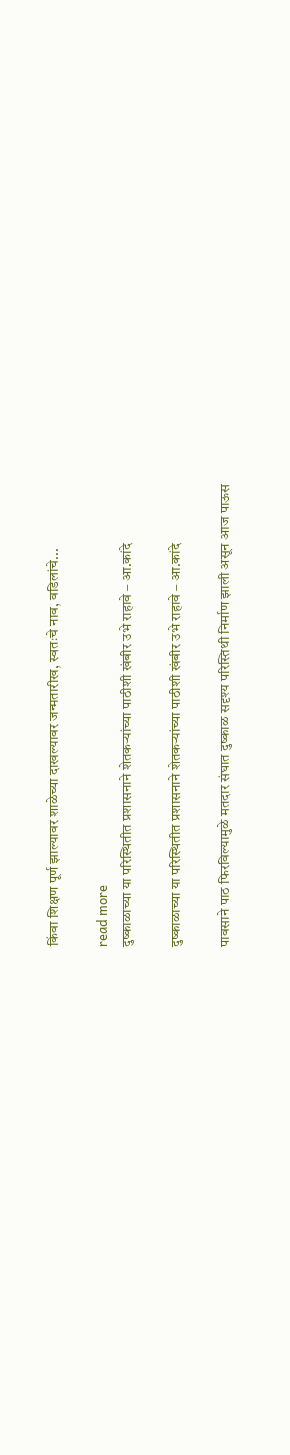किंवा शिक्षण पूर्ण झाल्यावर शाळेच्या दाखल्यावर जन्मतारीख, स्वतःचे नाव, वडिलांचे...

read more
दुष्काळाच्या या परिस्थितीत प्रशासनाने शेतकऱ्यांच्या पाठीशी खंबीर उभे राहावे – आ.कांदे

दुष्काळाच्या या परिस्थितीत प्रशासनाने शेतकऱ्यांच्या पाठीशी खंबीर उभे राहावे – आ.कांदे

पावसाने पाठ फिरविल्यामुळे मतदार संघात दुष्काळ सदृश्य परिस्तिथी निर्माण झाली असून आज पाऊस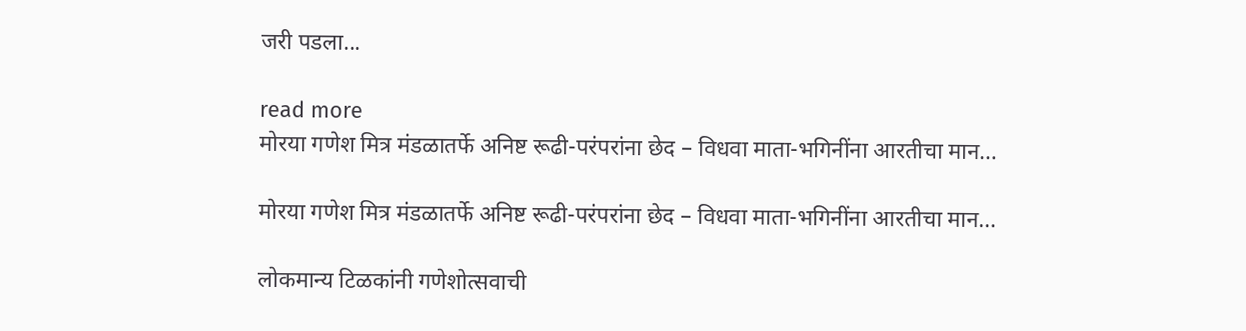जरी पडला...

read more
मोरया गणेश मित्र मंडळातर्फे अनिष्ट रूढी-परंपरांना छेद – विधवा माता-भगिनींना आरतीचा मान…

मोरया गणेश मित्र मंडळातर्फे अनिष्ट रूढी-परंपरांना छेद – विधवा माता-भगिनींना आरतीचा मान…

लोकमान्य टिळकांनी गणेशोत्सवाची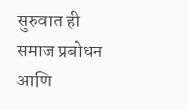सुरुवात ही समाज प्रबोधन आणि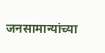जनसामान्यांच्या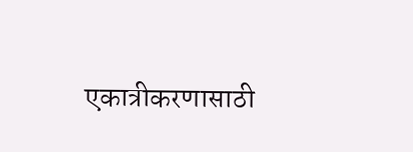एकात्रीकरणासाठी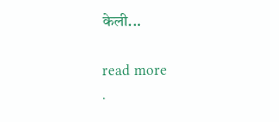केली...

read more
.